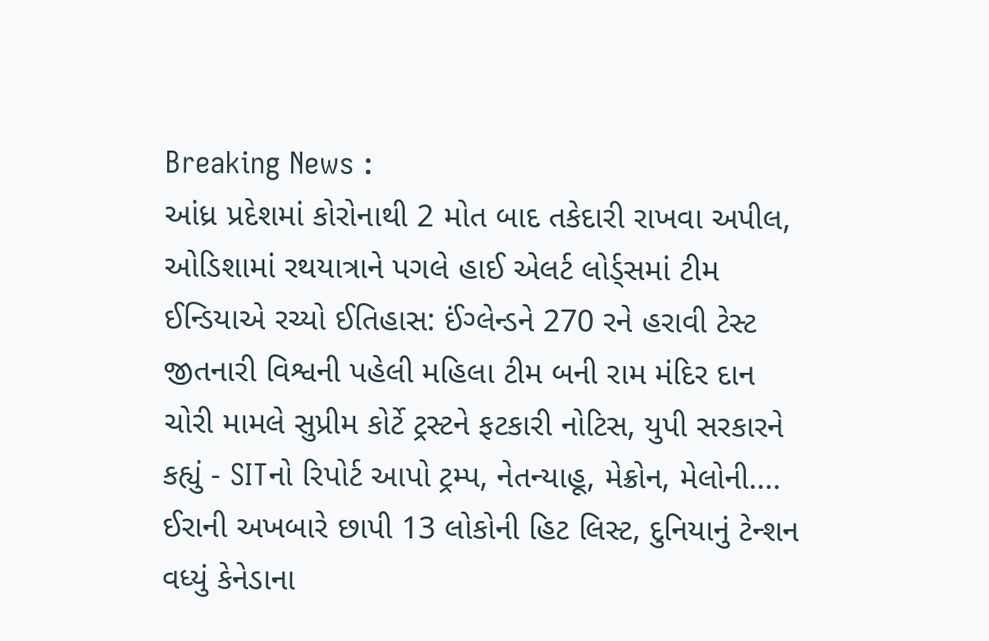Breaking News :
આંધ્ર પ્રદેશમાં કોરોનાથી 2 મોત બાદ તકેદારી રાખવા અપીલ, ઓડિશામાં રથયાત્રાને પગલે હાઈ એલર્ટ લોર્ડ્સમાં ટીમ ઈન્ડિયાએ રચ્યો ઈતિહાસ: ઈંગ્લેન્ડને 270 રને હરાવી ટેસ્ટ જીતનારી વિશ્વની પહેલી મહિલા ટીમ બની રામ મંદિર દાન ચોરી મામલે સુપ્રીમ કોર્ટે ટ્રસ્ટને ફટકારી નોટિસ, યુપી સરકારને કહ્યું - SITનો રિપોર્ટ આપો ટ્રમ્પ, નેતન્યાહૂ, મેક્રોન, મેલોની.... ઈરાની અખબારે છાપી 13 લોકોની હિટ લિસ્ટ, દુનિયાનું ટેન્શન વધ્યું કેનેડાના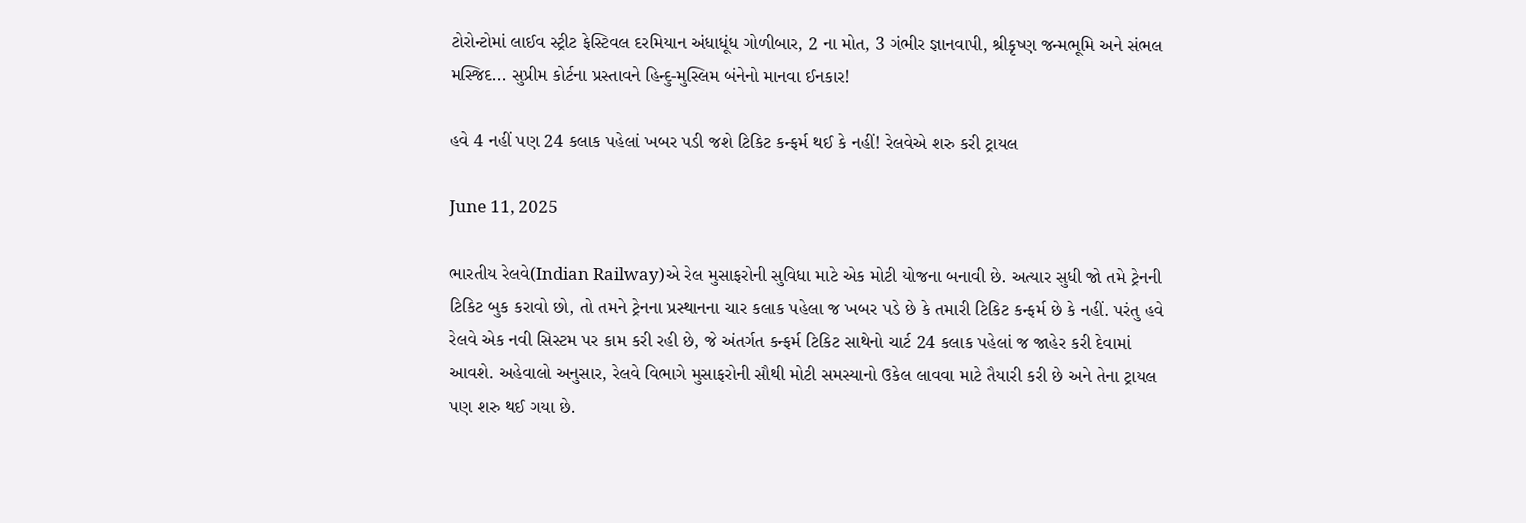ટોરોન્ટોમાં લાઈવ સ્ટ્રીટ ફેસ્ટિવલ દરમિયાન અંધાધૂંધ ગોળીબાર, 2 ના મોત, 3 ગંભીર જ્ઞાનવાપી, શ્રીકૃષ્ણ જન્મભૂમિ અને સંભલ મસ્જિદ... સુપ્રીમ કોર્ટના પ્રસ્તાવને હિન્દુ-મુસ્લિમ બંનેનો માનવા ઈનકાર!

હવે 4 નહીં પણ 24 કલાક પહેલાં ખબર પડી જશે ટિકિટ કન્ફર્મ થઈ કે નહીં! રેલવેએ શરુ કરી ટ્રાયલ

June 11, 2025

ભારતીય રેલવે(Indian Railway)એ રેલ મુસાફરોની સુવિધા માટે એક મોટી યોજના બનાવી છે. અત્યાર સુધી જો તમે ટ્રેનની ટિકિટ બુક કરાવો છો, તો તમને ટ્રેનના પ્રસ્થાનના ચાર કલાક પહેલા જ ખબર પડે છે કે તમારી ટિકિટ કન્ફર્મ છે કે નહીં. પરંતુ હવે રેલવે એક નવી સિસ્ટમ પર કામ કરી રહી છે, જે અંતર્ગત કન્ફર્મ ટિકિટ સાથેનો ચાર્ટ 24 કલાક પહેલાં જ જાહેર કરી દેવામાં આવશે. અહેવાલો અનુસાર, રેલવે વિભાગે મુસાફરોની સૌથી મોટી સમસ્યાનો ઉકેલ લાવવા માટે તૈયારી કરી છે અને તેના ટ્રાયલ પણ શરુ થઈ ગયા છે.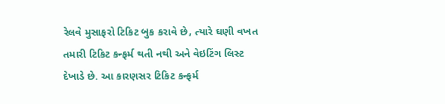રેલવે મુસાફરો ટિકિટ બુક કરાવે છે, ત્યારે ઘણી વખત તમારી ટિકિટ કન્ફર્મ થતી નથી અને વેઇટિંગ લિસ્ટ દેખાડે છે. આ કારણસર ટિકિટ કન્ફર્મ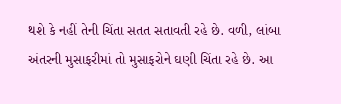થશે કે નહીં તેની ચિંતા સતત સતાવતી રહે છે. વળી, લાંબા અંતરની મુસાફરીમાં તો મુસાફરોને ઘણી ચિંતા રહે છે. આ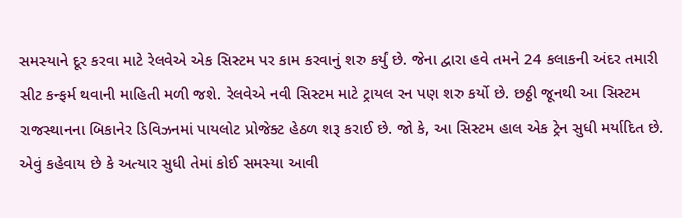સમસ્યાને દૂર કરવા માટે રેલવેએ એક સિસ્ટમ પર કામ કરવાનું શરુ કર્યું છે. જેના દ્વારા હવે તમને 24 કલાકની અંદર તમારી સીટ કન્ફર્મ થવાની માહિતી મળી જશે. રેલવેએ નવી સિસ્ટમ માટે ટ્રાયલ રન પણ શરુ કર્યો છે. છઠ્ઠી જૂનથી આ સિસ્ટમ રાજસ્થાનના બિકાનેર ડિવિઝનમાં પાયલોટ પ્રોજેક્ટ હેઠળ શરૂ કરાઈ છે. જો કે, આ સિસ્ટમ હાલ એક ટ્રેન સુધી મર્યાદિત છે. એવું કહેવાય છે કે અત્યાર સુધી તેમાં કોઈ સમસ્યા આવી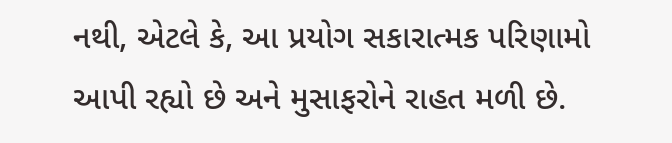નથી, એટલે કે, આ પ્રયોગ સકારાત્મક પરિણામો આપી રહ્યો છે અને મુસાફરોને રાહત મળી છે.